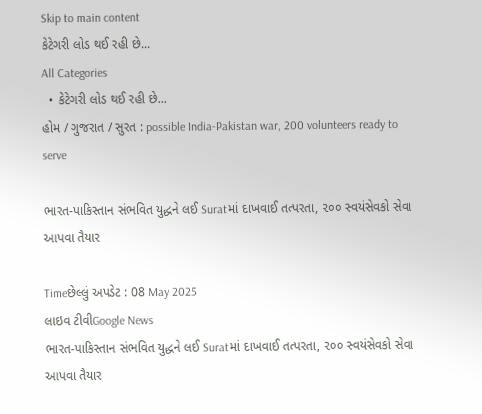Skip to main content
કેટેગરી લોડ થઈ રહી છે...
All Categories
  • કેટેગરી લોડ થઈ રહી છે...
હોમ / ગુજરાત / સુરત : possible India-Pakistan war, 200 volunteers ready to serve

ભારત-પાકિસ્તાન સંભવિત યુદ્ધને લઈ Suratમાં દાખવાઈ તત્પરતા, ૨૦૦ સ્વયંસેવકો સેવા આપવા તૈયાર

Timeછેલ્લું અપડેટ : 08 May 2025
લાઇવ ટીવીGoogle News
ભારત-પાકિસ્તાન સંભવિત યુદ્ધને લઈ Suratમાં દાખવાઈ તત્પરતા, ૨૦૦ સ્વયંસેવકો સેવા આપવા તૈયાર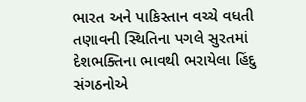ભારત અને પાકિસ્તાન વચ્ચે વધતી તણાવની સ્થિતિના પગલે સુરતમાં દેશભક્તિના ભાવથી ભરાયેલા હિંદુ સંગઠનોએ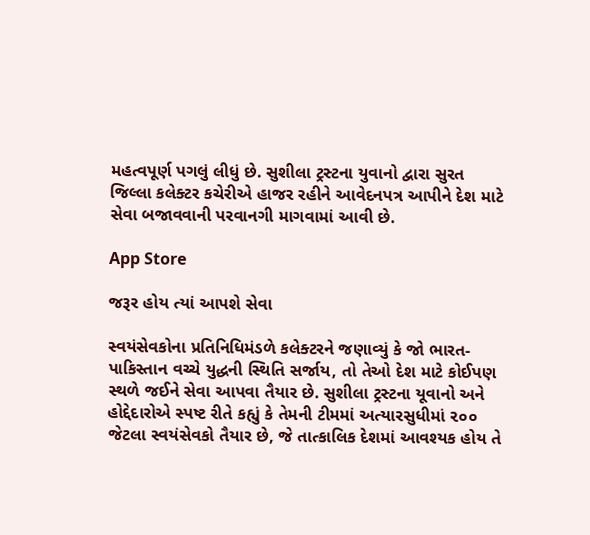મહત્વપૂર્ણ પગલું લીધું છે. સુશીલા ટ્રસ્ટના યુવાનો દ્વારા સુરત જિલ્લા કલેક્ટર કચેરીએ હાજર રહીને આવેદનપત્ર આપીને દેશ માટે સેવા બજાવવાની પરવાનગી માગવામાં આવી છે.

App Store

જરૂર હોય ત્યાં આપશે સેવા

સ્વયંસેવકોના પ્રતિનિધિમંડળે કલેક્ટરને જણાવ્યું કે જો ભારત-પાકિસ્તાન વચ્ચે યુદ્ધની સ્થિતિ સર્જાય, તો તેઓ દેશ માટે કોઈપણ સ્થળે જઈને સેવા આપવા તૈયાર છે. સુશીલા ટ્રસ્ટના યૂવાનો અને હોદ્દેદારોએ સ્પષ્ટ રીતે કહ્યું કે તેમની ટીમમાં અત્યારસુધીમાં ૨૦૦ જેટલા સ્વયંસેવકો તૈયાર છે, જે તાત્કાલિક દેશમાં આવશ્યક હોય તે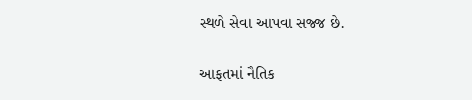સ્થળે સેવા આપવા સજ્જ છે.

આફતમાં નૈતિક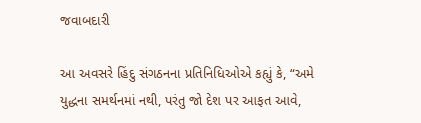જવાબદારી

આ અવસરે હિંદુ સંગઠનના પ્રતિનિધિઓએ કહ્યું કે, “અમે યુદ્ધના સમર્થનમાં નથી, પરંતુ જો દેશ પર આફત આવે,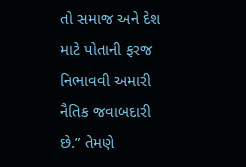તો સમાજ અને દેશ માટે પોતાની ફરજ નિભાવવી અમારી નૈતિક જવાબદારી છે.” તેમણે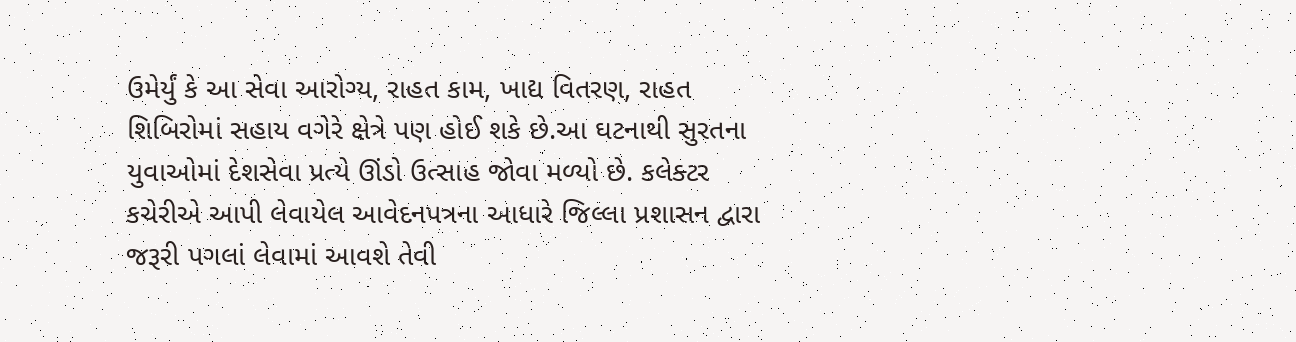ઉમેર્યું કે આ સેવા આરોગ્ય, રાહત કામ, ખાદ્ય વિતરણ, રાહત શિબિરોમાં સહાય વગેરે ક્ષેત્રે પણ હોઈ શકે છે.આ ઘટનાથી સુરતના યુવાઓમાં દેશસેવા પ્રત્યે ઊંડો ઉત્સાહ જોવા મળ્યો છે. કલેક્ટર કચેરીએ આપી લેવાયેલ આવેદનપત્રના આધારે જિલ્લા પ્રશાસન દ્વારા જરૂરી પગલાં લેવામાં આવશે તેવી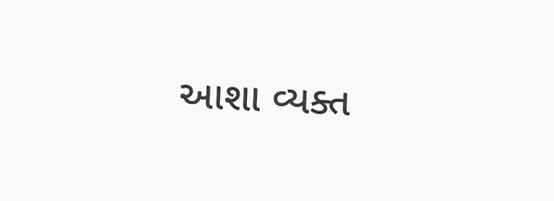આશા વ્યક્ત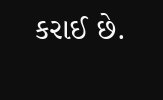કરાઈ છે.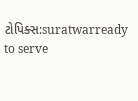ટોપિક્સ:suratwarready to serve